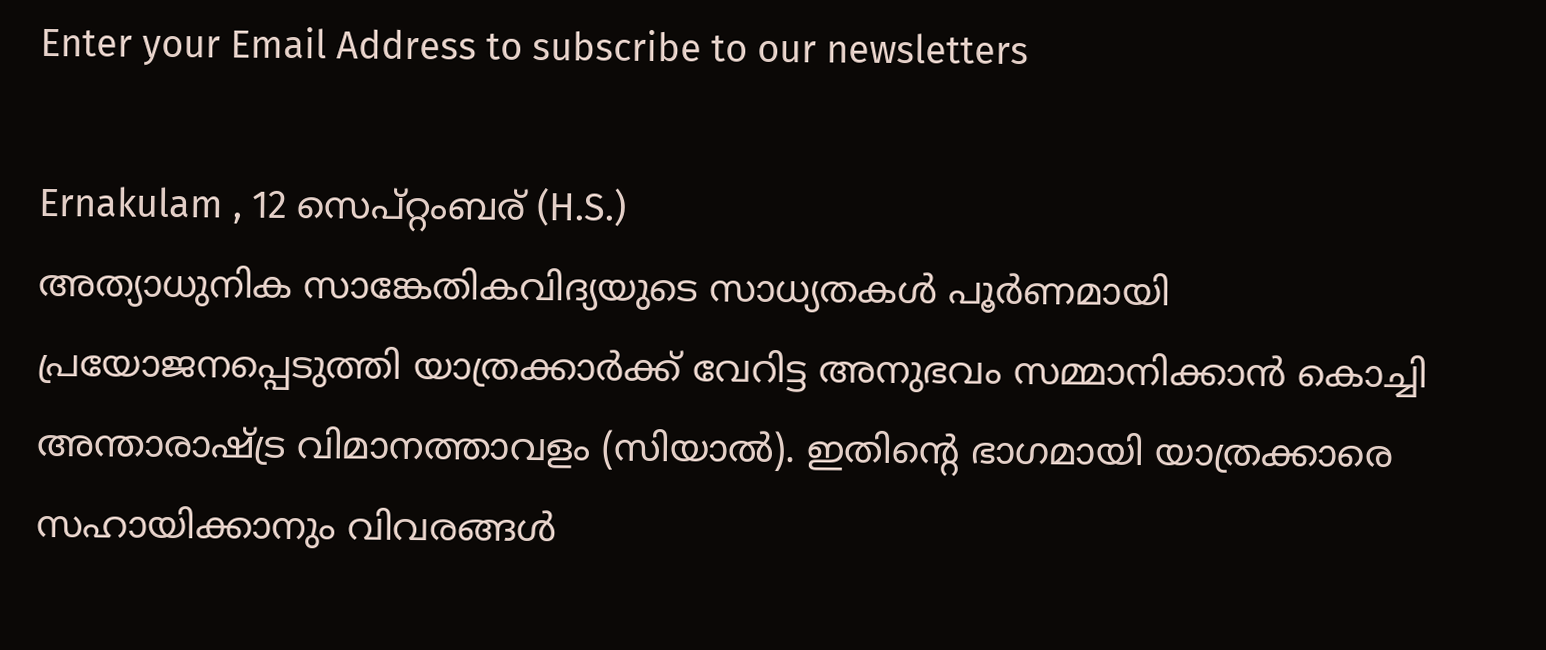Enter your Email Address to subscribe to our newsletters

Ernakulam , 12 സെപ്റ്റംബര് (H.S.)
അത്യാധുനിക സാങ്കേതികവിദ്യയുടെ സാധ്യതകൾ പൂർണമായി പ്രയോജനപ്പെടുത്തി യാത്രക്കാർക്ക് വേറിട്ട അനുഭവം സമ്മാനിക്കാൻ കൊച്ചി അന്താരാഷ്ട്ര വിമാനത്താവളം (സിയാൽ). ഇതിൻ്റെ ഭാഗമായി യാത്രക്കാരെ സഹായിക്കാനും വിവരങ്ങൾ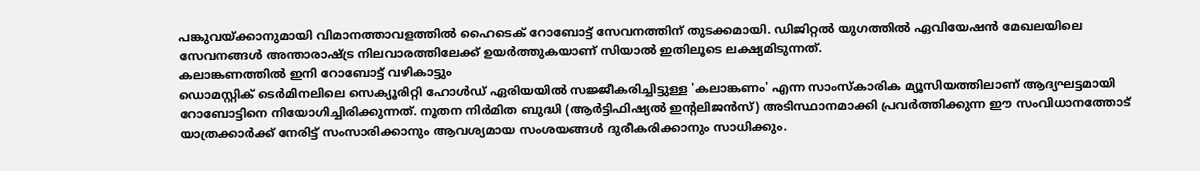പങ്കുവയ്ക്കാനുമായി വിമാനത്താവളത്തിൽ ഹൈടെക് റോബോട്ട് സേവനത്തിന് തുടക്കമായി. ഡിജിറ്റൽ യുഗത്തിൽ ഏവിയേഷൻ മേഖലയിലെ സേവനങ്ങൾ അന്താരാഷ്ട്ര നിലവാരത്തിലേക്ക് ഉയർത്തുകയാണ് സിയാൽ ഇതിലൂടെ ലക്ഷ്യമിടുന്നത്.
കലാങ്കണത്തിൽ ഇനി റോബോട്ട് വഴികാട്ടും
ഡൊമസ്റ്റിക് ടെർമിനലിലെ സെക്യൂരിറ്റി ഹോൾഡ് ഏരിയയിൽ സജ്ജീകരിച്ചിട്ടുള്ള 'കലാങ്കണം' എന്ന സാംസ്കാരിക മ്യൂസിയത്തിലാണ് ആദ്യഘട്ടമായി റോബോട്ടിനെ നിയോഗിച്ചിരിക്കുന്നത്. നൂതന നിർമിത ബുദ്ധി (ആർട്ടിഫിഷ്യൽ ഇൻ്റലിജൻസ്) അടിസ്ഥാനമാക്കി പ്രവർത്തിക്കുന്ന ഈ സംവിധാനത്തോട് യാത്രക്കാർക്ക് നേരിട്ട് സംസാരിക്കാനും ആവശ്യമായ സംശയങ്ങൾ ദുരീകരിക്കാനും സാധിക്കും.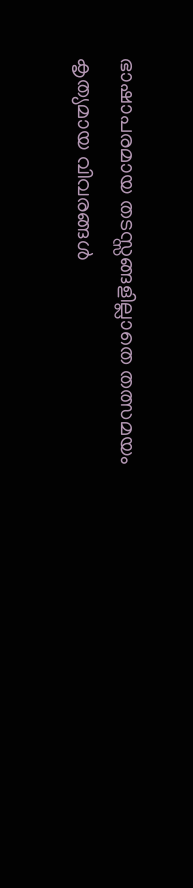ഭാഷാപരമായ തടസ്സങ്ങളില്ലാതെ തത്സമയം കൃത്യമായ വിവരങ്ങൾ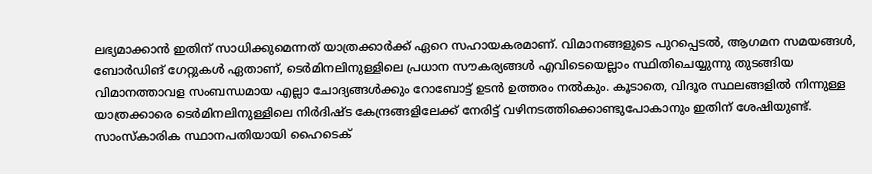ലഭ്യമാക്കാൻ ഇതിന് സാധിക്കുമെന്നത് യാത്രക്കാർക്ക് ഏറെ സഹായകരമാണ്. വിമാനങ്ങളുടെ പുറപ്പെടൽ, ആഗമന സമയങ്ങൾ, ബോർഡിങ് ഗേറ്റുകൾ ഏതാണ്, ടെർമിനലിനുള്ളിലെ പ്രധാന സൗകര്യങ്ങൾ എവിടെയെല്ലാം സ്ഥിതിചെയ്യുന്നു തുടങ്ങിയ വിമാനത്താവള സംബന്ധമായ എല്ലാ ചോദ്യങ്ങൾക്കും റോബോട്ട് ഉടൻ ഉത്തരം നൽകും. കൂടാതെ, വിദൂര സ്ഥലങ്ങളിൽ നിന്നുള്ള യാത്രക്കാരെ ടെർമിനലിനുള്ളിലെ നിർദിഷ്ട കേന്ദ്രങ്ങളിലേക്ക് നേരിട്ട് വഴിനടത്തിക്കൊണ്ടുപോകാനും ഇതിന് ശേഷിയുണ്ട്.
സാംസ്കാരിക സ്ഥാനപതിയായി ഹൈടെക്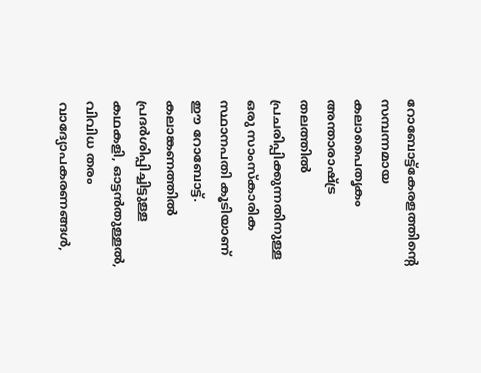റോബോട്ട്കേരളത്തിൻ്റെ സമ്പന്നമായ കലാപൈതൃകം അന്താരാഷ്ട്ര തലത്തിൽ പ്രചരിപ്പിക്കുന്നതിനുള്ള ഒരു സാംസ്കാരിക സ്ഥാനപതി കൂടിയാണ് ഈ റോബോട്ട്. കലാങ്കണത്തിൽ പ്രദർശിപ്പിച്ചിട്ടുള്ള കഥകളി, ഓട്ടൻതുള്ളൽ, വിവിധ തരം വാദ്യോപകരണങ്ങൾ,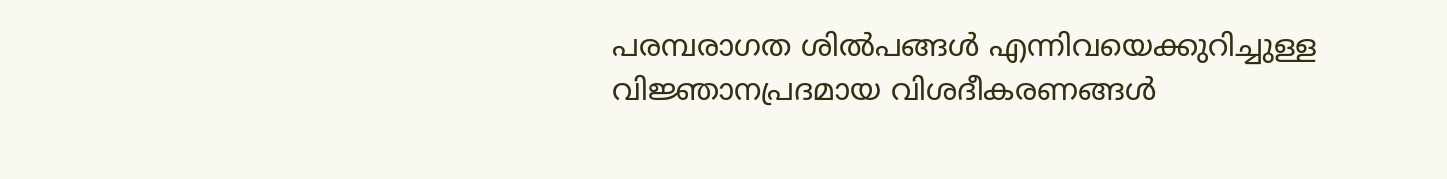പരമ്പരാഗത ശിൽപങ്ങൾ എന്നിവയെക്കുറിച്ചുള്ള വിജ്ഞാനപ്രദമായ വിശദീകരണങ്ങൾ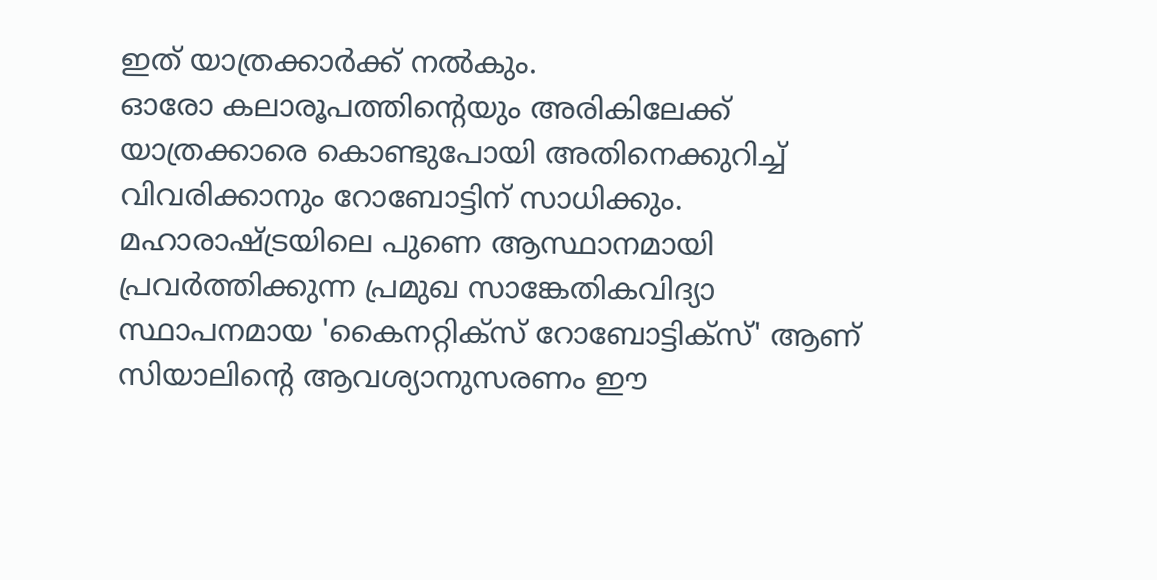ഇത് യാത്രക്കാർക്ക് നൽകും.
ഓരോ കലാരൂപത്തിൻ്റെയും അരികിലേക്ക് യാത്രക്കാരെ കൊണ്ടുപോയി അതിനെക്കുറിച്ച് വിവരിക്കാനും റോബോട്ടിന് സാധിക്കും. മഹാരാഷ്ട്രയിലെ പുണെ ആസ്ഥാനമായി പ്രവർത്തിക്കുന്ന പ്രമുഖ സാങ്കേതികവിദ്യാ സ്ഥാപനമായ 'കൈനറ്റിക്സ് റോബോട്ടിക്സ്' ആണ് സിയാലിൻ്റെ ആവശ്യാനുസരണം ഈ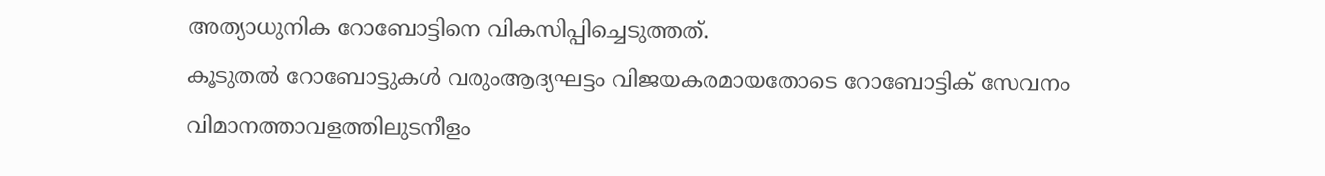അത്യാധുനിക റോബോട്ടിനെ വികസിപ്പിച്ചെടുത്തത്.
കൂടുതൽ റോബോട്ടുകൾ വരുംആദ്യഘട്ടം വിജയകരമായതോടെ റോബോട്ടിക് സേവനം വിമാനത്താവളത്തിലുടനീളം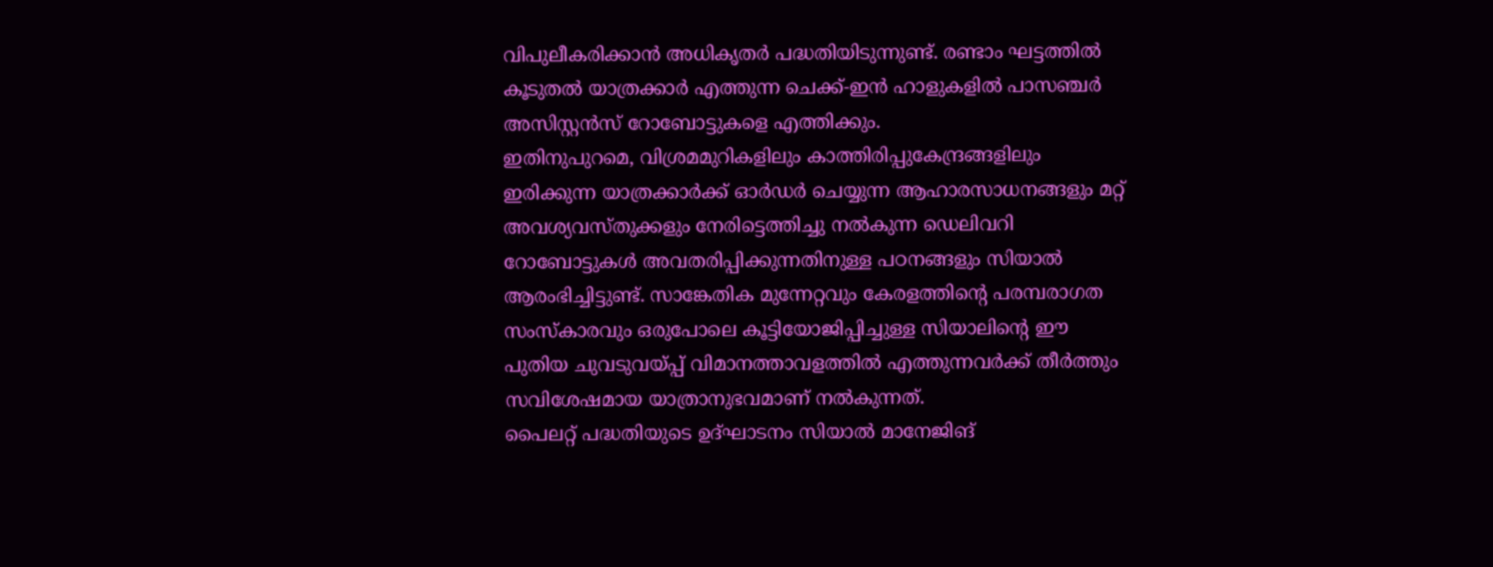വിപുലീകരിക്കാൻ അധികൃതർ പദ്ധതിയിടുന്നുണ്ട്. രണ്ടാം ഘട്ടത്തിൽ കൂടുതൽ യാത്രക്കാർ എത്തുന്ന ചെക്ക്-ഇൻ ഹാളുകളിൽ പാസഞ്ചർ അസിസ്റ്റൻസ് റോബോട്ടുകളെ എത്തിക്കും.
ഇതിനുപുറമെ, വിശ്രമമുറികളിലും കാത്തിരിപ്പുകേന്ദ്രങ്ങളിലും ഇരിക്കുന്ന യാത്രക്കാർക്ക് ഓർഡർ ചെയ്യുന്ന ആഹാരസാധനങ്ങളും മറ്റ് അവശ്യവസ്തുക്കളും നേരിട്ടെത്തിച്ചു നൽകുന്ന ഡെലിവറി റോബോട്ടുകൾ അവതരിപ്പിക്കുന്നതിനുള്ള പഠനങ്ങളും സിയാൽ ആരംഭിച്ചിട്ടുണ്ട്. സാങ്കേതിക മുന്നേറ്റവും കേരളത്തിൻ്റെ പരമ്പരാഗത സംസ്കാരവും ഒരുപോലെ കൂട്ടിയോജിപ്പിച്ചുള്ള സിയാലിൻ്റെ ഈ പുതിയ ചുവടുവയ്പ്പ് വിമാനത്താവളത്തിൽ എത്തുന്നവർക്ക് തീർത്തും സവിശേഷമായ യാത്രാനുഭവമാണ് നൽകുന്നത്.
പൈലറ്റ് പദ്ധതിയുടെ ഉദ്ഘാടനം സിയാൽ മാനേജിങ്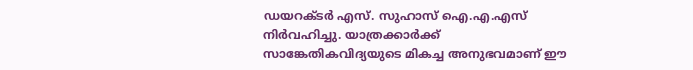ഡയറക്ടർ എസ്. സുഹാസ് ഐ.എ.എസ് നിർവഹിച്ചു. യാത്രക്കാർക്ക് സാങ്കേതികവിദ്യയുടെ മികച്ച അനുഭവമാണ് ഈ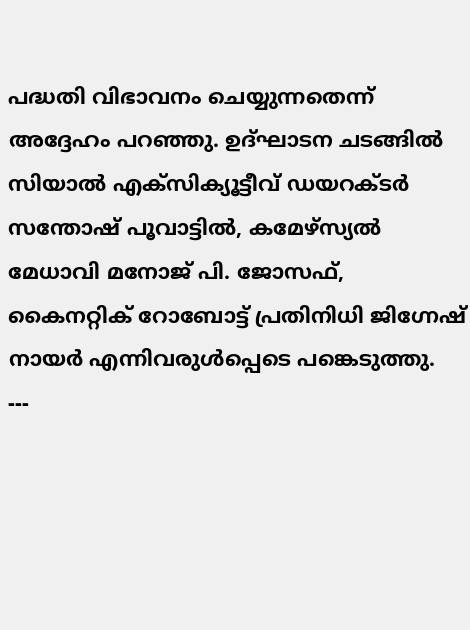പദ്ധതി വിഭാവനം ചെയ്യുന്നതെന്ന് അദ്ദേഹം പറഞ്ഞു. ഉദ്ഘാടന ചടങ്ങിൽ സിയാൽ എക്സിക്യൂട്ടീവ് ഡയറക്ടർ സന്തോഷ് പൂവാട്ടിൽ, കമേഴ്സ്യൽ മേധാവി മനോജ് പി. ജോസഫ്, കൈനറ്റിക് റോബോട്ട് പ്രതിനിധി ജിഗ്നേഷ് നായർ എന്നിവരുൾപ്പെടെ പങ്കെടുത്തു.
---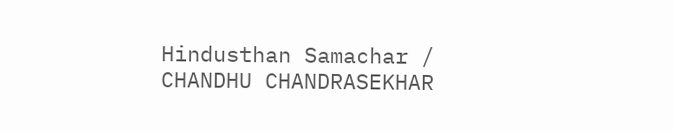Hindusthan Samachar / CHANDHU CHANDRASEKHAR